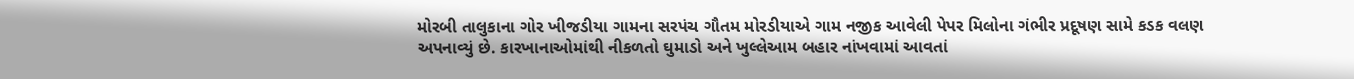મોરબી તાલુકાના ગોર ખીજડીયા ગામના સરપંચ ગૌતમ મોરડીયાએ ગામ નજીક આવેલી પેપર મિલોના ગંભીર પ્રદૂષણ સામે કડક વલણ અપનાવ્યું છે. કારખાનાઓમાંથી નીકળતો ઘુમાડો અને ખુલ્લેઆમ બહાર નાંખવામાં આવતાં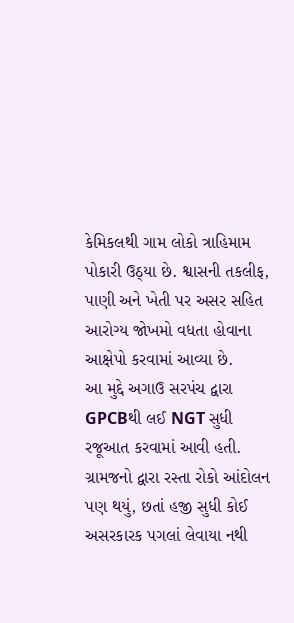કેમિકલથી ગામ લોકો ત્રાહિમામ પોકારી ઉઠ્યા છે. શ્વાસની તકલીફ, પાણી અને ખેતી પર અસર સહિત આરોગ્ય જોખમો વધતા હોવાના આક્ષેપો કરવામાં આવ્યા છે.
આ મુદ્દે અગાઉ સરપંચ દ્વારા GPCBથી લઈ NGT સુધી રજૂઆત કરવામાં આવી હતી. ગ્રામજનો દ્વારા રસ્તા રોકો આંદોલન પણ થયું, છતાં હજી સુધી કોઈ અસરકારક પગલાં લેવાયા નથી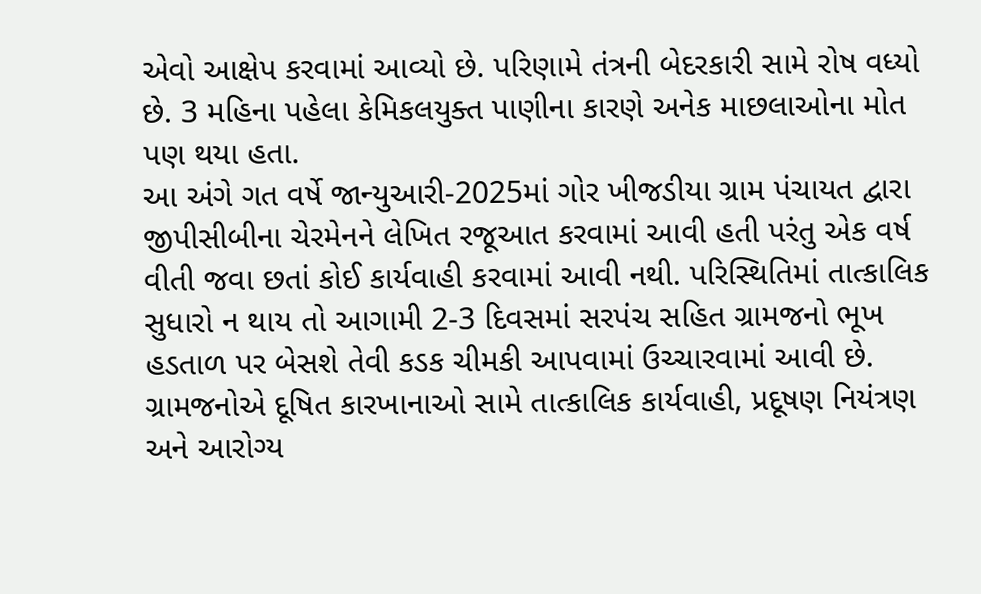એવો આક્ષેપ કરવામાં આવ્યો છે. પરિણામે તંત્રની બેદરકારી સામે રોષ વધ્યો છે. 3 મહિના પહેલા કેમિકલયુક્ત પાણીના કારણે અનેક માછલાઓના મોત પણ થયા હતા.
આ અંગે ગત વર્ષે જાન્યુઆરી-2025માં ગોર ખીજડીયા ગ્રામ પંચાયત દ્વારા જીપીસીબીના ચેરમેનને લેખિત રજૂઆત કરવામાં આવી હતી પરંતુ એક વર્ષ વીતી જવા છતાં કોઈ કાર્યવાહી કરવામાં આવી નથી. પરિસ્થિતિમાં તાત્કાલિક સુધારો ન થાય તો આગામી 2-3 દિવસમાં સરપંચ સહિત ગ્રામજનો ભૂખ હડતાળ પર બેસશે તેવી કડક ચીમકી આપવામાં ઉચ્ચારવામાં આવી છે. ગ્રામજનોએ દૂષિત કારખાનાઓ સામે તાત્કાલિક કાર્યવાહી, પ્રદૂષણ નિયંત્રણ અને આરોગ્ય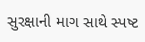સુરક્ષાની માગ સાથે સ્પષ્ટ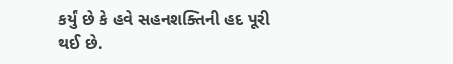કર્યું છે કે હવે સહનશક્તિની હદ પૂરી થઈ છે.